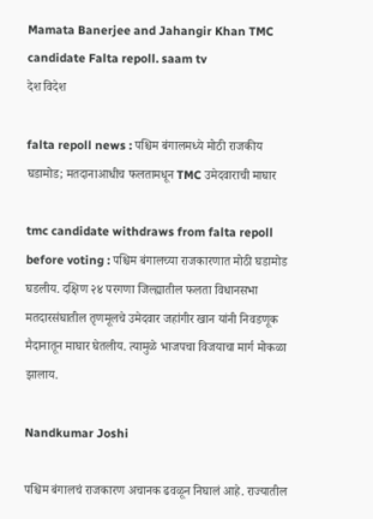Mamata Banerjee and Jahangir Khan TMC candidate Falta repoll. saam tv
देश विदेश

falta repoll news : पश्चिम बंगालमध्ये मोठी राजकीय घडामोड; मतदानाआधीच फलतामधून TMC उमेदवाराची माघार

tmc candidate withdraws from falta repoll before voting : पश्चिम बंगालच्या राजकारणात मोठी घडामोड घडलीय. दक्षिण २४ परगणा जिल्ह्यातील फलता विधानसभा मतदारसंघातील तृणमूलचे उमेदवार जहांगीर खान यांनी निवडणूक मैदानातून माघार घेतलीय. त्यामुळे भाजपचा विजयाचा मार्ग मोकळा झालाय.

Nandkumar Joshi

पश्चिम बंगालचं राजकारण अचानक ढवळून निघालं आहे. राज्यातील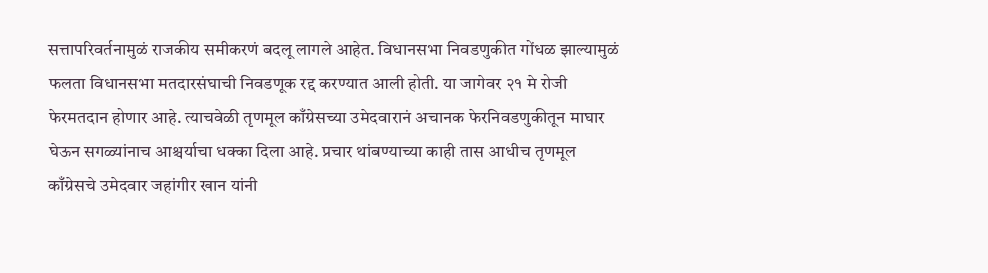सत्तापरिवर्तनामुळं राजकीय समीकरणं बदलू लागले आहेत. विधानसभा निवडणुकीत गोंधळ झाल्यामुळं फलता विधानसभा मतदारसंघाची निवडणूक रद्द करण्यात आली होती. या जागेवर २१ मे रोजी फेरमतदान होणार आहे. त्याचवेळी तृणमूल काँग्रेसच्या उमेदवारानं अचानक फेरनिवडणुकीतून माघार घेऊन सगळ्यांनाच आश्चर्याचा धक्का दिला आहे. प्रचार थांबण्याच्या काही तास आधीच तृणमूल काँग्रेसचे उमेदवार जहांगीर खान यांनी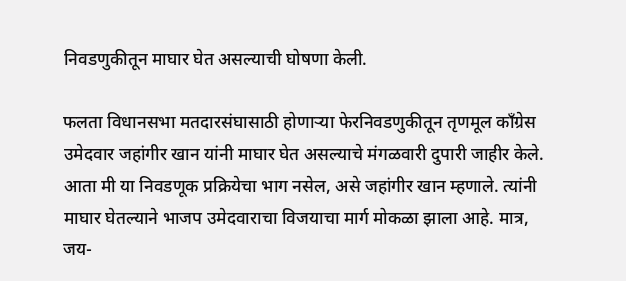निवडणुकीतून माघार घेत असल्याची घोषणा केली.

फलता विधानसभा मतदारसंघासाठी होणाऱ्या फेरनिवडणुकीतून तृणमूल काँग्रेस उमेदवार जहांगीर खान यांनी माघार घेत असल्याचे मंगळवारी दुपारी जाहीर केले. आता मी या निवडणूक प्रक्रियेचा भाग नसेल, असे जहांगीर खान म्हणाले. त्यांनी माघार घेतल्याने भाजप उमेदवाराचा विजयाचा मार्ग मोकळा झाला आहे. मात्र, जय-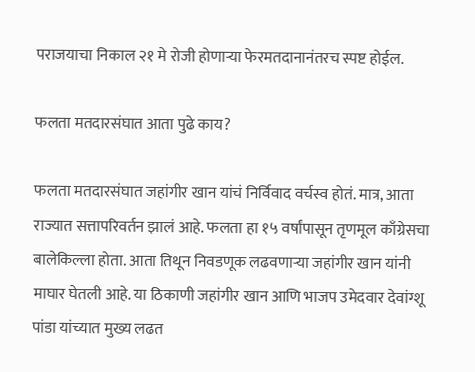पराजयाचा निकाल २१ मे रोजी होणाऱ्या फेरमतदानानंतरच स्पष्ट होईल.

फलता मतदारसंघात आता पुढे काय?

फलता मतदारसंघात जहांगीर खान यांचं निर्विवाद वर्चस्व होतं. मात्र, आता राज्यात सत्तापरिवर्तन झालं आहे. फलता हा १५ वर्षांपासून तृणमूल काँग्रेसचा बालेकिल्ला होता. आता तिथून निवडणूक लढवणाऱ्या जहांगीर खान यांनी माघार घेतली आहे. या ठिकाणी जहांगीर खान आणि भाजप उमेदवार देवांग्शू पांडा यांच्यात मुख्य लढत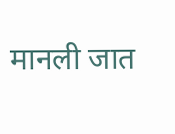मानली जात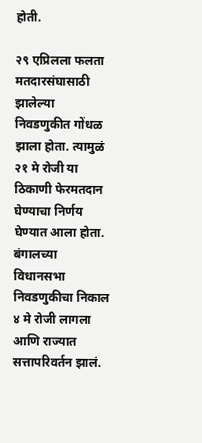होती.

२९ एप्रिलला फलता मतदारसंघासाठी झालेल्या निवडणुकीत गोंधळ झाला होता. त्यामुळं २१ मे रोजी या ठिकाणी फेरमतदान घेण्याचा निर्णय घेण्यात आला होता. बंगालच्या विधानसभा निवडणुकीचा निकाल ४ मे रोजी लागला आणि राज्यात सत्तापरिवर्तन झालं.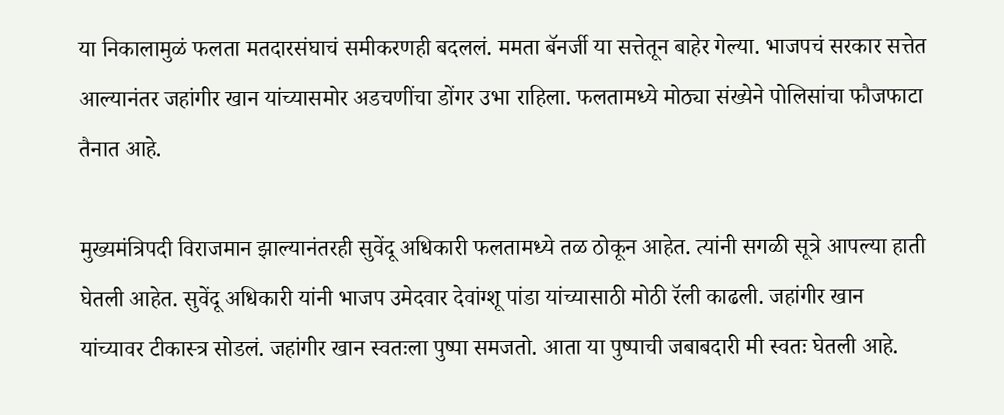या निकालामुळं फलता मतदारसंघाचं समीकरणही बदललं. ममता बॅनर्जी या सत्तेतून बाहेर गेल्या. भाजपचं सरकार सत्तेत आल्यानंतर जहांगीर खान यांच्यासमोर अडचणींचा डोंगर उभा राहिला. फलतामध्ये मोठ्या संख्येने पोलिसांचा फौजफाटा तैनात आहे.

मुख्यमंत्रिपदी विराजमान झाल्यानंतरही सुवेंदू अधिकारी फलतामध्ये तळ ठोकून आहेत. त्यांनी सगळी सूत्रे आपल्या हाती घेतली आहेत. सुवेंदू अधिकारी यांनी भाजप उमेदवार देवांग्शू पांडा यांच्यासाठी मोठी रॅली काढली. जहांगीर खान यांच्यावर टीकास्त्र सोडलं. जहांगीर खान स्वतःला पुष्पा समजतो. आता या पुष्पाची जबाबदारी मी स्वतः घेतली आहे.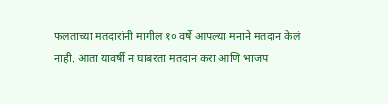फलताच्या मतदारांनी मागील १० वर्षे आपल्या मनाने मतदान केलं नाही. आता यावर्षी न घाबरता मतदान करा आणि भाजप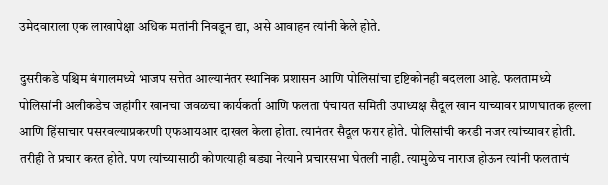उमेदवाराला एक लाखापेक्षा अधिक मतांनी निवडून द्या, असे आवाहन त्यांनी केले होते.

दुसरीकडे पश्चिम बंगालमध्ये भाजप सत्तेत आल्यानंतर स्थानिक प्रशासन आणि पोलिसांचा दृष्टिकोनही बदलला आहे. फलतामध्ये पोलिसांनी अलीकडेच जहांगीर खानचा जवळचा कार्यकर्ता आणि फलता पंचायत समिती उपाध्यक्ष सैदूल खान याच्यावर प्राणघातक हल्ला आणि हिंसाचार पसरवल्याप्रकरणी एफआयआर दाखल केला होता. त्यानंतर सैदूल फरार होते. पोलिसांची करडी नजर त्यांच्यावर होती. तरीही ते प्रचार करत होते. पण त्यांच्यासाठी कोणत्याही बड्या नेत्याने प्रचारसभा घेतली नाही. त्यामुळेच नाराज होऊन त्यांनी फलताचं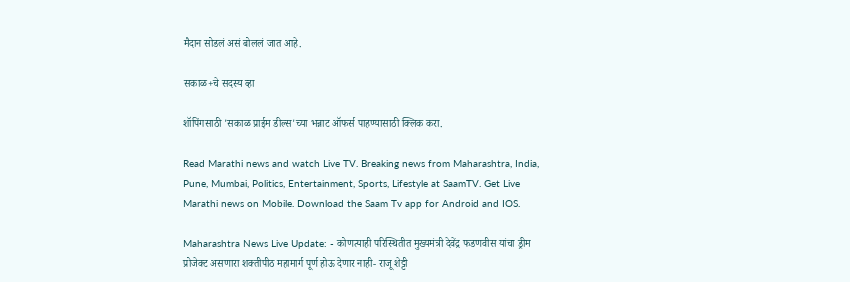मैदान सोडलं असं बोललं जात आहे.

सकाळ+चे सदस्य व्हा

शॉपिंगसाठी 'सकाळ प्राईम डील्स'च्या भन्नाट ऑफर्स पाहण्यासाठी क्लिक करा.

Read Marathi news and watch Live TV. Breaking news from Maharashtra, India, Pune, Mumbai, Politics, Entertainment, Sports, Lifestyle at SaamTV. Get Live Marathi news on Mobile. Download the Saam Tv app for Android and IOS.

Maharashtra News Live Update: - कोणत्याही परिस्थितीत मुख्यमंत्री देवेंद्र फडणवीस यांचा ड्रीम प्रोजेक्ट असणारा शक्तीपीठ महामार्ग पूर्ण होऊ देणार नाही- राजू शेट्टी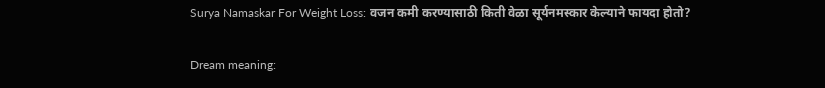Surya Namaskar For Weight Loss: वजन कमी करण्यासाठी किती वेळा सूर्यनमस्कार केल्याने फायदा होतो?

Dream meaning: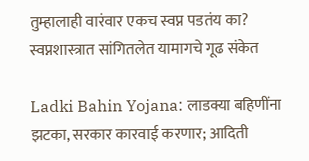तुम्हालाही वारंवार एकच स्वप्न पडतंय का? स्वप्नशास्त्रात सांगितलेत यामागचे गूढ संकेत

Ladki Bahin Yojana: लाडक्या बहिणींना झटका, सरकार कारवाई करणार; आदिती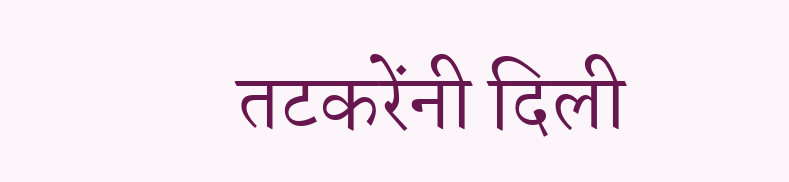तटकरेंनी दिली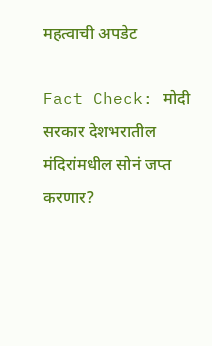महत्वाची अपडेट

Fact Check: मोदी सरकार देशभरातील मंदिरांमधील सोनं जप्त करणार?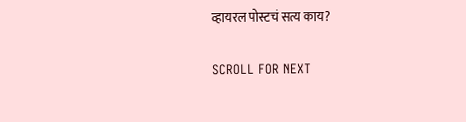व्हायरल पोस्टचं सत्य काय?

SCROLL FOR NEXT